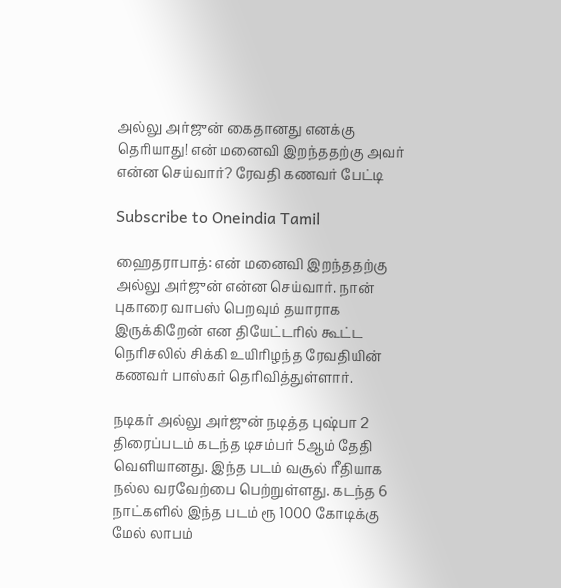அல்லு அர்ஜுன் கைதானது எனக்கு தெரியாது! என் மனைவி இறந்ததற்கு அவர் என்ன செய்வார்? ரேவதி கணவர் பேட்டி

Subscribe to Oneindia Tamil

ஹைதராபாத்: என் மனைவி இறந்ததற்கு அல்லு அர்ஜுன் என்ன செய்வார். நான் புகாரை வாபஸ் பெறவும் தயாராக இருக்கிறேன் என தியேட்டரில் கூட்ட நெரிசலில் சிக்கி உயிரிழந்த ரேவதியின் கணவர் பாஸ்கர் தெரிவித்துள்ளார்.

நடிகர் அல்லு அர்ஜுன் நடித்த புஷ்பா 2 திரைப்படம் கடந்த டிசம்பர் 5ஆம் தேதி வெளியானது. இந்த படம் வசூல் ரீதியாக நல்ல வரவேற்பை பெற்றுள்ளது. கடந்த 6 நாட்களில் இந்த படம் ரூ 1000 கோடிக்கு மேல் லாபம்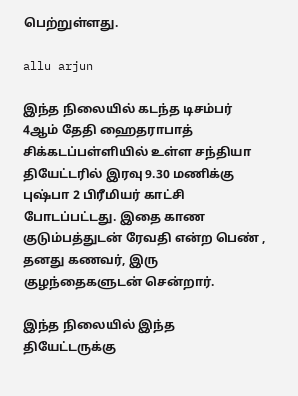பெற்றுள்ளது.

allu arjun

இந்த நிலையில் கடந்த டிசம்பர் 4ஆம் தேதி ஹைதராபாத் சிக்கடப்பள்ளியில் உள்ள சந்தியா தியேட்டரில் இரவு 9.30 மணிக்கு புஷ்பா 2 பிரீமியர் காட்சி போடப்பட்டது. இதை காண குடும்பத்துடன் ரேவதி என்ற பெண் , தனது கணவர், இரு குழந்தைகளுடன் சென்றார்.

இந்த நிலையில் இந்த தியேட்டருக்கு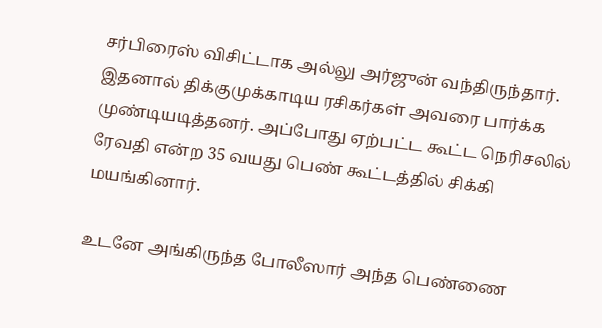சர்பிரைஸ் விசிட்டாக அல்லு அர்ஜுன் வந்திருந்தார். இதனால் திக்குமுக்காடிய ரசிகர்கள் அவரை பார்க்க முண்டியடித்தனர். அப்போது ஏற்பட்ட கூட்ட நெரிசலில் ரேவதி என்ற 35 வயது பெண் கூட்டத்தில் சிக்கி மயங்கினார்.

உடனே அங்கிருந்த போலீஸார் அந்த பெண்ணை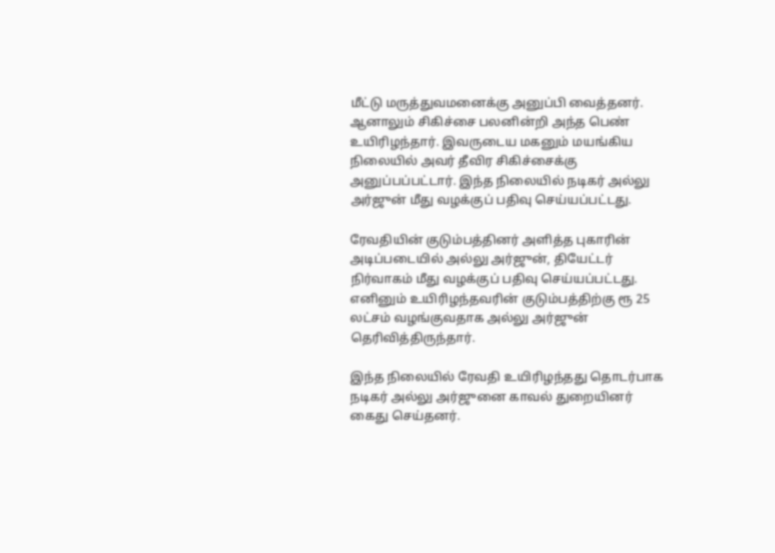மீட்டு மருத்துவமனைக்கு அனுப்பி வைத்தனர். ஆனாலும் சிகிச்சை பலனின்றி அந்த பெண் உயிரிழந்தார். இவருடைய மகனும் மயங்கிய நிலையில் அவர் தீவிர சிகிச்சைக்கு அனுப்பப்பட்டார். இந்த நிலையில் நடிகர் அல்லு அர்ஜுன் மீது வழக்குப் பதிவு செய்யப்பட்டது.

ரேவதியின் குடும்பத்தினர் அளித்த புகாரின் அடிப்படையில் அல்லு அர்ஜுன், தியேட்டர் நிர்வாகம் மீது வழக்குப் பதிவு செய்யப்பட்டது. எனினும் உயிரிழந்தவரின் குடும்பத்திற்கு ரூ 25 லட்சம் வழங்குவதாக அல்லு அர்ஜுன் தெரிவித்திருந்தார்.

இந்த நிலையில் ரேவதி உயிரிழந்தது தொடர்பாக நடிகர் அல்லு அர்ஜுனை காவல் துறையினர் கைது செய்தனர்.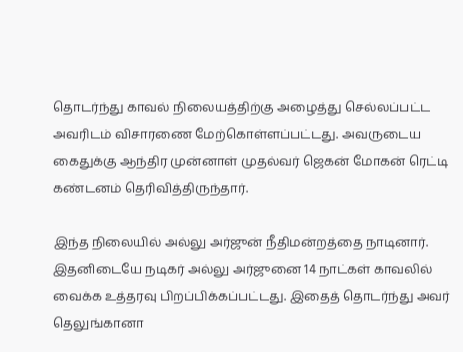தொடர்ந்து காவல் நிலையத்திற்கு அழைத்து செல்லப்பட்ட அவரிடம் விசாரணை மேற்கொள்ளப்பட்டது. அவருடைய கைதுக்கு ஆந்திர முன்னாள் முதல்வர் ஜெகன் மோகன் ரெட்டி கண்டனம் தெரிவித்திருந்தார்.

இந்த நிலையில் அல்லு அர்ஜுன் நீதிமன்றத்தை நாடினார். இதனிடையே நடிகர் அல்லு அர்ஜுனை 14 நாட்கள் காவலில் வைக்க உத்தரவு பிறப்பிக்கப்பட்டது. இதைத் தொடர்ந்து அவர் தெலுங்கானா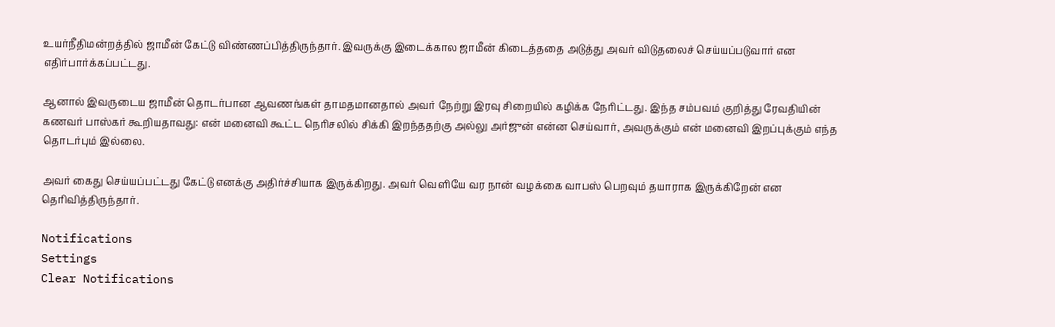உயர்நீதிமன்றத்தில் ஜாமீன் கேட்டு விண்ணப்பித்திருந்தார். இவருக்கு இடைக்கால ஜாமீன் கிடைத்ததை அடுத்து அவர் விடுதலைச் செய்யப்படுவார் என எதிர்பார்க்கப்பட்டது.

ஆனால் இவருடைய ஜாமீன் தொடர்பான ஆவணங்கள் தாமதமானதால் அவர் நேற்று இரவு சிறையில் கழிக்க நேரிட்டது. இந்த சம்பவம் குறித்து ரேவதியின் கணவர் பாஸ்கர் கூறியதாவது: என் மனைவி கூட்ட நெரிசலில் சிக்கி இறந்ததற்கு அல்லு அர்ஜுன் என்ன செய்வார், அவருக்கும் என் மனைவி இறப்புக்கும் எந்த தொடர்பும் இல்லை.

அவர் கைது செய்யப்பட்டது கேட்டு எனக்கு அதிர்ச்சியாக இருக்கிறது. அவர் வெளியே வர நான் வழக்கை வாபஸ் பெறவும் தயாராக இருக்கிறேன் என தெரிவித்திருந்தார்.

Notifications
Settings
Clear Notifications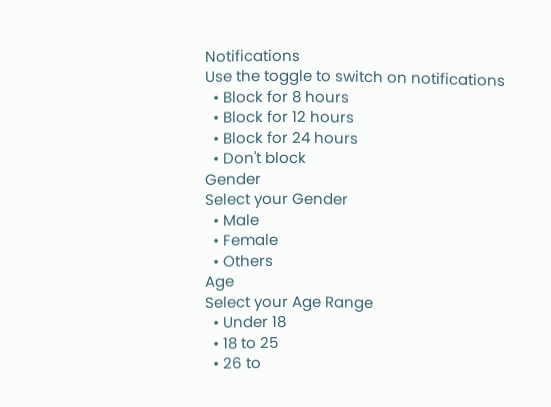Notifications
Use the toggle to switch on notifications
  • Block for 8 hours
  • Block for 12 hours
  • Block for 24 hours
  • Don't block
Gender
Select your Gender
  • Male
  • Female
  • Others
Age
Select your Age Range
  • Under 18
  • 18 to 25
  • 26 to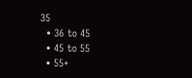35
  • 36 to 45
  • 45 to 55
  • 55+